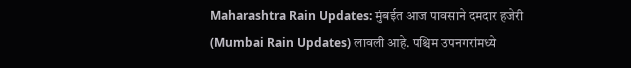Maharashtra Rain Updates: मुंबईत आज पावसाने दमदार हजेरी (Mumbai Rain Updates) लावली आहे. पश्चिम उपनगरांमध्ये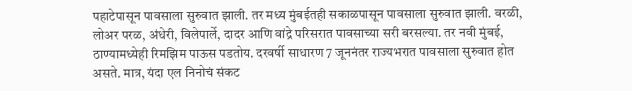पहाटेपासून पावसाला सुरुवात झाली. तर मध्य मुंबईतही सकाळपासून पावसाला सुरुवात झाली. वरळी, लोअर परळ, अंधेरी, विलेपार्ले, दादर आणि वांद्रे परिसरात पावसाच्या सरी बरसल्या. तर नवी मुंबई, ठाण्यामध्येही रिमझिम पाऊस पडतोय. दरवर्षी साधारण 7 जूननंतर राज्यभरात पावसाला सुरुवात होत असते. मात्र, यंदा एल निनोचं संकट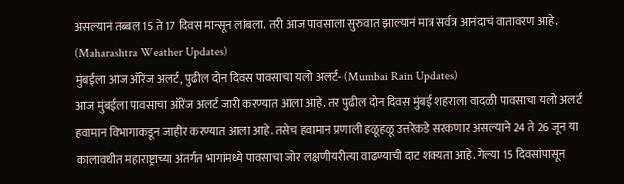असल्यानं तब्बल 15 ते 17 दिवस मान्सून लांबला. तरी आज पावसाला सुरुवात झाल्यानं मात्र सर्वत्र आनंदाचं वातावरण आहे. (Maharashtra Weather Updates)
मुंबईला आज ऑरेंज अलर्ट, पुढील दोन दिवस पावसाचा यलो अलर्ट- (Mumbai Rain Updates)
आज मुंबईला पावसाचा ऑरेंज अलर्ट जारी करण्यात आला आहे. तर पुढील दोन दिवस मुंबई शहराला वादळी पावसाचा यलो अलर्ट हवामान विभागाकडून जाहीर करण्यात आला आहे. तसेच हवामान प्रणाली हळूहळू उत्तरेकडे सरकणार असल्याने 24 ते 26 जून या कालावधीत महाराष्ट्राच्या अंतर्गत भागांमध्ये पावसाचा जोर लक्षणीयरीत्या वाढण्याची दाट शक्यता आहे. गेल्या 15 दिवसांपासून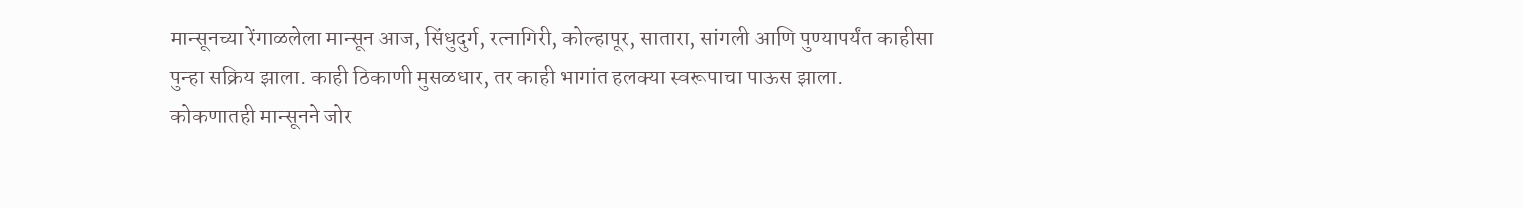मान्सूनच्या रेंगाळलेला मान्सून आज, सिंधुदुर्ग, रत्नागिरी, कोल्हापूर, सातारा, सांगली आणि पुण्यापर्यंत काहीसा पुन्हा सक्रिय झाला. काही ठिकाणी मुसळधार, तर काही भागांत हलक्या स्वरूपाचा पाऊस झाला.
कोकणातही मान्सूनने जोर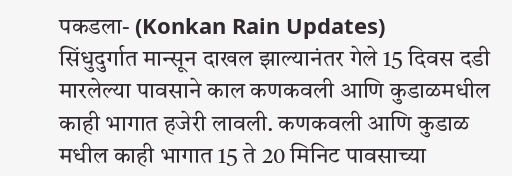पकडला- (Konkan Rain Updates)
सिंधुदुर्गात मान्सून दाखल झाल्यानंतर गेले 15 दिवस दडी मारलेल्या पावसाने काल कणकवली आणि कुडाळमधील काही भागात हजेरी लावली. कणकवली आणि कुडाळ मधील काही भागात 15 ते 20 मिनिट पावसाच्या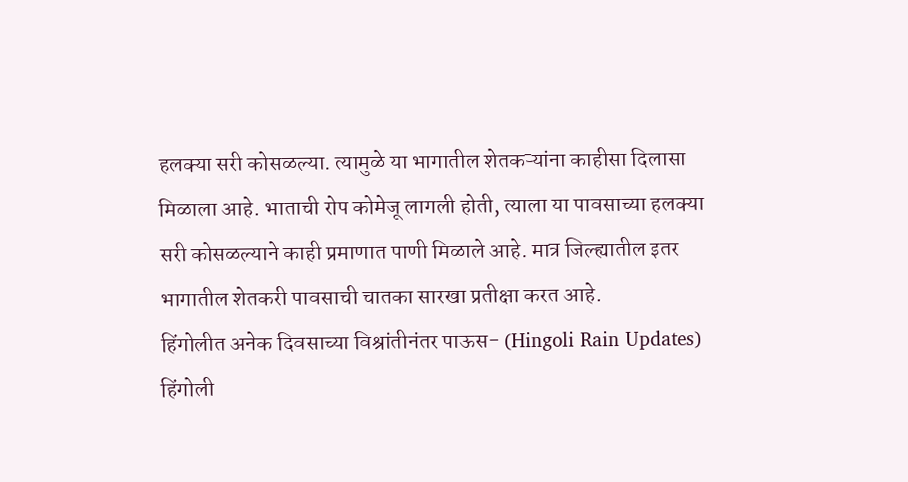हलक्या सरी कोसळल्या. त्यामुळे या भागातील शेतकऱ्यांना काहीसा दिलासा मिळाला आहे. भाताची रोप कोमेजू लागली होती, त्याला या पावसाच्या हलक्या सरी कोसळल्याने काही प्रमाणात पाणी मिळाले आहे. मात्र जिल्ह्यातील इतर भागातील शेतकरी पावसाची चातका सारखा प्रतीक्षा करत आहे.
हिंगोलीत अनेक दिवसाच्या विश्रांतीनंतर पाऊस- (Hingoli Rain Updates)
हिंगोली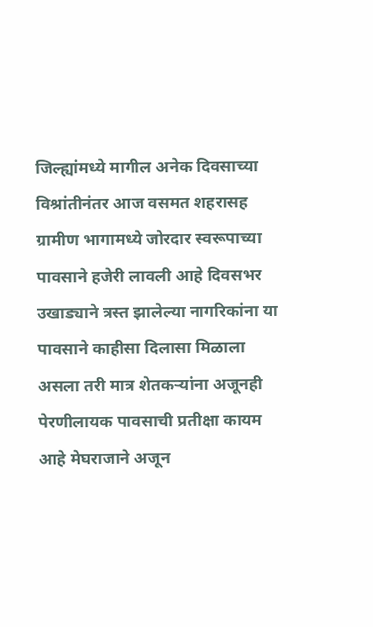जिल्ह्यांमध्ये मागील अनेक दिवसाच्या विश्रांतीनंतर आज वसमत शहरासह ग्रामीण भागामध्ये जोरदार स्वरूपाच्या पावसाने हजेरी लावली आहे दिवसभर उखाड्याने त्रस्त झालेल्या नागरिकांना या पावसाने काहीसा दिलासा मिळाला असला तरी मात्र शेतकऱ्यांना अजूनही पेरणीलायक पावसाची प्रतीक्षा कायम आहे मेघराजाने अजून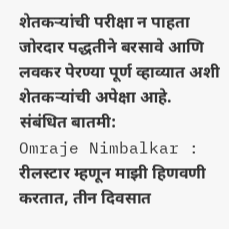शेतकऱ्यांची परीक्षा न पाहता जोरदार पद्धतीने बरसावे आणि लवकर पेरण्या पूर्ण व्हाव्यात अशी शेतकऱ्यांची अपेक्षा आहे.
संबंधित बातमी:
Omraje Nimbalkar : रीलस्टार म्हणून माझी हिणवणी करतात, तीन दिवसात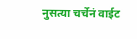नुसत्या चर्चेनं वाईट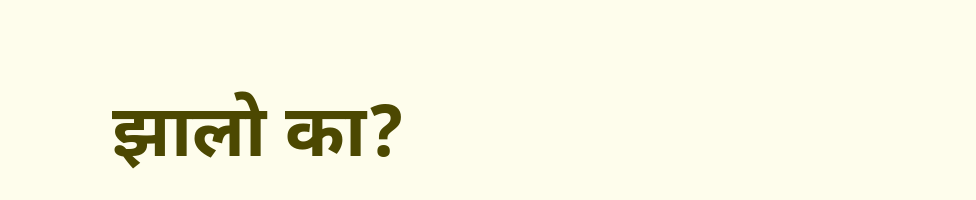झालो का?